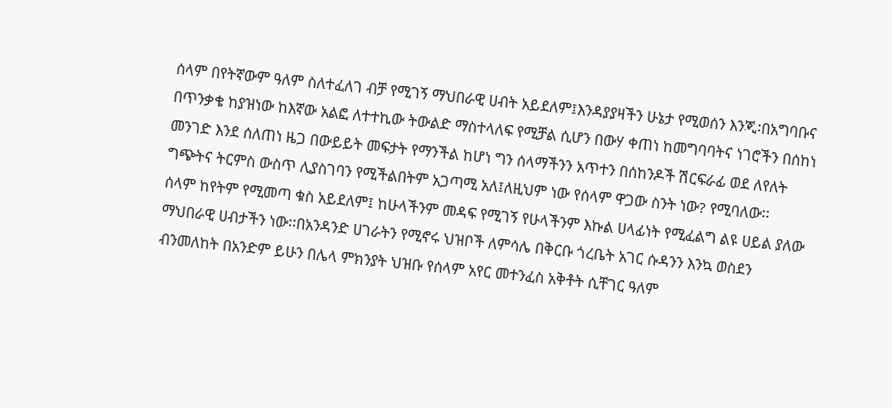ሰላም በየትኛውም ዓለም ስለተፈለገ ብቻ የሚገኝ ማህበራዊ ሀብት አይደለም፤እንዳያያዛችን ሁኔታ የሚወሰን እንጂ፡በአግባቡና በጥንቃቄ ከያዝነው ከእኛው አልፎ ለተተኪው ትውልድ ማስተላለፍ የሚቻል ሲሆን በውሃ ቀጠነ ከመግባባትና ነገሮችን በሰከነ መንገድ እንደ ሰለጠነ ዜጋ በውይይት መፍታት የማንችል ከሆነ ግን ሰላማችንን አጥተን በሰከንዶች ሽርፍራፊ ወደ ለየለት ግጭትና ትርምስ ውስጥ ሊያስገባን የሚችልበትም አጋጣሚ አለ፤ለዚህም ነው የሰላም ዋጋው ስንት ነው? የሚባለው፡፡
ሰላም ከየትም የሚመጣ ቁስ አይደለም፤ ከሁላችንም መዳፍ የሚገኝ የሁላችንም እኩል ሀላፊነት የሚፈልግ ልዩ ሀይል ያለው ማህበራዊ ሀብታችን ነው፡፡በአንዳንድ ሀገራትን የሚኖሩ ህዝቦች ለምሳሌ በቅርቡ ጎረቤት አገር ሱዳንን እንኳ ወስደን ብንመለከት በአንድም ይሁን በሌላ ምክንያት ህዝቡ የሰላም አየር መተንፈስ አቅቶት ሲቸገር ዓለም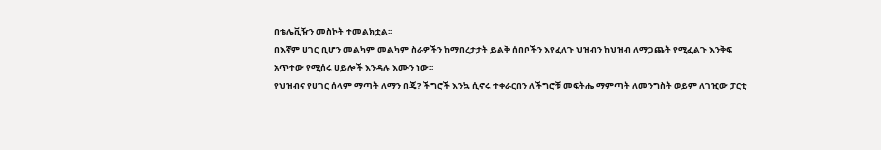በቴሌቪዥን መስኮት ተመልክቷል፡፡
በእኛም ሀገር ቢሆን መልካም መልካም ስራዎችን ከማበረታታት ይልቅ ሰበቦችን እየፈለጉ ህዝብን ከህዝብ ለማጋጨት የሚፈልጉ እንቅፍ አጥተው የሚሰሩ ሀይሎች እንዳሉ እሙን ነው፡፡
የህዝብና የሀገር ሰላም ማጣት ለማን በጄ? ችግሮች እንኳ ሲኖሩ ተቀራርበን ለችግሮቹ መፍትሔ ማምጣት ለመንግስት ወይም ለገዢው ፓርቲ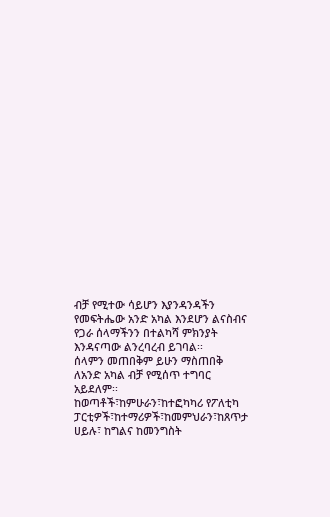ብቻ የሚተው ሳይሆን እያንዳንዳችን የመፍትሔው አንድ አካል እንደሆን ልናስብና የጋራ ሰላማችንን በተልካሻ ምክንያት እንዳናጣው ልንረባረብ ይገባል፡፡
ሰላምን መጠበቅም ይሁን ማስጠበቅ ለአንድ አካል ብቻ የሚሰጥ ተግባር አይደለም፡፡ ከወጣቶች፣ከምሁራን፣ከተፎካካሪ የፖለቲካ ፓርቲዎች፣ከተማሪዎች፣ከመምህራን፣ከጸጥታ ሀይሉ፣ ከግልና ከመንግስት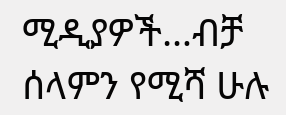ሚዲያዎች…ብቻ ሰላምን የሚሻ ሁሉ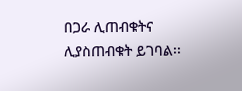በጋራ ሊጠብቁትና ሊያስጠብቁት ይገባል፡፡